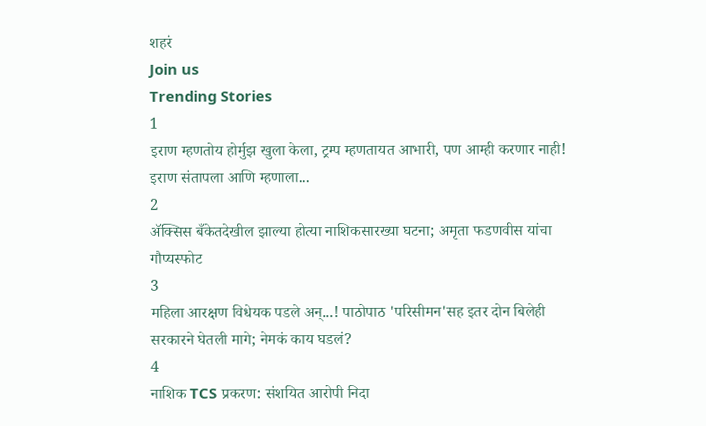शहरं
Join us
Trending Stories
1
इराण म्हणतोय होर्मुझ खुला केला, ट्रम्प म्हणतायत आभारी, पण आम्ही करणार नाही! इराण संतापला आणि म्हणाला...
2
ॲक्सिस बँकेतदेखील झाल्या होत्या नाशिकसारख्या घटना; अमृता फडणवीस यांचा गौप्यस्फोट
3
महिला आरक्षण विधेयक पडले अन्...! पाठोपाठ 'परिसीमन'सह इतर दोन बिलेही सरकारने घेतली मागे; नेमकं काय घडलं?
4
नाशिक TCS प्रकरण: संशयित आरोपी निदा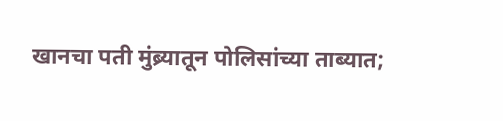खानचा पती मुंब्र्यातून पोलिसांच्या ताब्यात;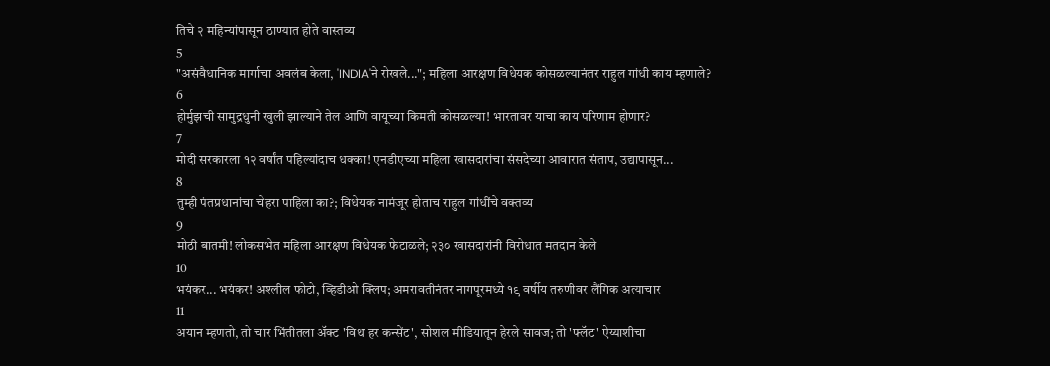तिचे २ महिन्यांपासून ठाण्यात होते वास्तव्य
5
"असंवैधानिक मार्गाचा अवलंब केला, 'INDIA'ने रोखले..."; महिला आरक्षण विधेयक कोसळल्यानंतर राहुल गांधी काय म्हणाले?
6
होर्मुझची सामुद्रधुनी खुली झाल्याने तेल आणि वायूच्या किमती कोसळल्या! भारतावर याचा काय परिणाम होणार?
7
मोदी सरकारला १२ वर्षांत पहिल्यांदाच धक्का! एनडीएच्या महिला खासदारांचा संसदेच्या आवारात संताप, उद्यापासून...
8
तुम्ही पंतप्रधानांचा चेहरा पाहिला का?; विधेयक नामंजूर होताच राहुल गांधींचे वक्तव्य
9
मोठी बातमी! लोकसभेत महिला आरक्षण विधेयक फेटाळले; २३० खासदारांनी विरोधात मतदान केले
10
भयंकर... भयंकर! अश्लील फोटो, व्हिडीओ क्लिप; अमरावतीनंतर नागपूरमध्ये १९ वर्षीय तरुणीवर लैंगिक अत्याचार
11
अयान म्हणतो, तो चार भिंतीतला अ‍ॅक्ट 'विथ हर कन्सेंट', सोशल मीडियातून हेरले सावज; तो 'फ्लॅट' ऐय्याशीचा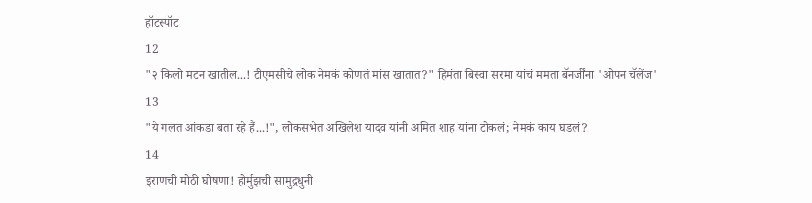हॉटस्पॉट
12
"२ किलो मटन खातील...! टीएमसीचे लोक नेमकं कोणतं मांस खातात?" हिमंता बिस्वा सरमा यांचं ममता बॅनर्जींना 'ओपन चॅलेंज'
13
"ये गलत आंकडा बता रहे हैं...!", लोकसभेत अखिलेश यादव यांनी अमित शाह यांना टोकलं; नेमकं काय घडलं?
14
इराणची मोठी घोषणा! होर्मुझची सामुद्रधुनी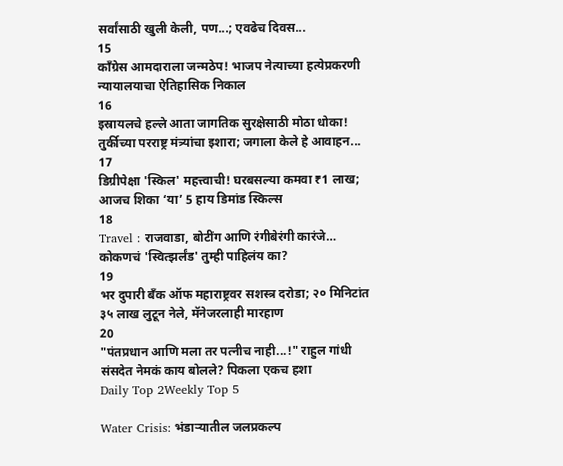सर्वांसाठी खुली केली, पण...; एवढेच दिवस...
15
काँग्रेस आमदाराला जन्मठेप! भाजप नेत्याच्या हत्येप्रकरणी न्यायालयाचा ऐतिहासिक निकाल
16
इस्रायलचे हल्ले आता जागतिक सुरक्षेसाठी मोठा धोका! तुर्कीच्या परराष्ट्र मंत्र्यांचा इशारा; जगाला केले हे आवाहन...
17
डिग्रीपेक्षा 'स्किल' महत्त्वाची! घरबसल्या कमवा ₹1 लाख; आजच शिका ‘या’ 5 हाय डिमांड स्किल्स
18
Travel : राजवाडा, बोटींग आणि रंगीबेरंगी कारंजे… कोकणचं 'स्वित्झर्लंड' तुम्ही पाहिलंय का?
19
भर दुपारी बँक ऑफ महाराष्ट्रवर सशस्त्र दरोडा; २० मिनिटांत ३५ लाख लुटून नेले, मॅनेजरलाही मारहाण
20
"पंतप्रधान आणि मला तर पत्नीच नाही...!" राहुल गांधी संसदेत नेमकं काय बोलले? पिकला एकच हशा
Daily Top 2Weekly Top 5

Water Crisis: भंडाऱ्यातील जलप्रकल्प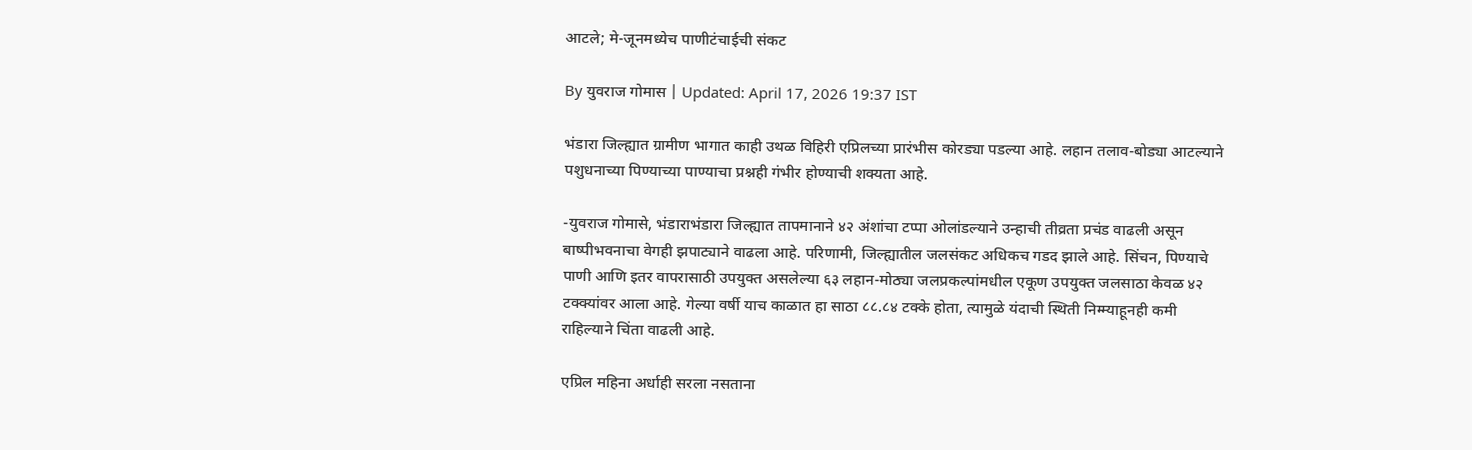आटले; मे-जूनमध्येच पाणीटंचाईची संकट

By युवराज गोमास | Updated: April 17, 2026 19:37 IST

भंडारा जिल्ह्यात ग्रामीण भागात काही उथळ विहिरी एप्रिलच्या प्रारंभीस कोरड्या पडल्या आहे. लहान तलाव-बोड्या आटल्याने पशुधनाच्या पिण्याच्या पाण्याचा प्रश्नही गंभीर होण्याची शक्यता आहे.

-युवराज गोमासे, भंडाराभंडारा जिल्ह्यात तापमानाने ४२ अंशांचा टप्पा ओलांडल्याने उन्हाची तीव्रता प्रचंड वाढली असून बाष्पीभवनाचा वेगही झपाट्याने वाढला आहे. परिणामी, जिल्ह्यातील जलसंकट अधिकच गडद झाले आहे. सिंचन, पिण्याचे पाणी आणि इतर वापरासाठी उपयुक्त असलेल्या ६३ लहान-मोठ्या जलप्रकल्पांमधील एकूण उपयुक्त जलसाठा केवळ ४२ टक्क्यांवर आला आहे. गेल्या वर्षी याच काळात हा साठा ८८.८४ टक्के होता, त्यामुळे यंदाची स्थिती निम्म्याहूनही कमी राहिल्याने चिंता वाढली आहे.

एप्रिल महिना अर्धाही सरला नसताना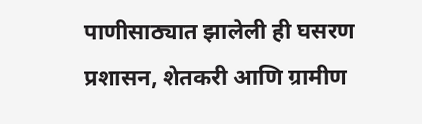पाणीसाठ्यात झालेली ही घसरण प्रशासन, शेतकरी आणि ग्रामीण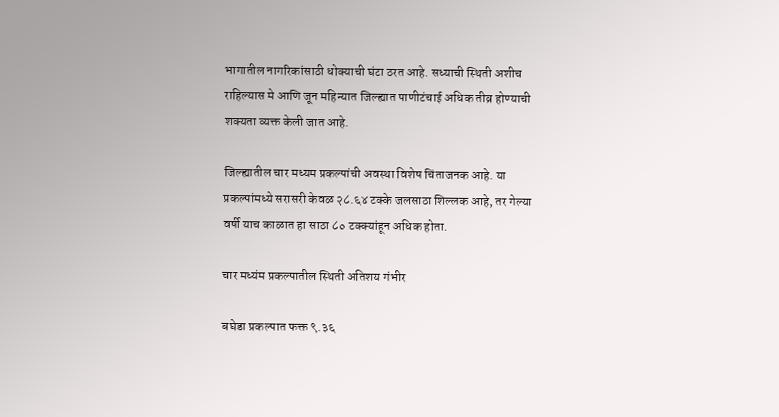भागातील नागरिकांसाठी धोक्याची घंटा ठरत आहे. सध्याची स्थिती अशीच राहिल्यास मे आणि जून महिन्यात जिल्ह्यात पाणीटंचाई अधिक तीव्र होण्याची शक्यता व्यक्त केली जात आहे.

जिल्ह्यातील चार मध्यम प्रकल्पांची अवस्था विशेष चिंताजनक आहे. या प्रकल्पांमध्ये सरासरी केवळ २८.६४ टक्के जलसाठा शिल्लक आहे, तर गेल्या वर्षी याच काळात हा साठा ८० टक्क्यांहून अधिक होता.

चार मध्यंम प्रकल्पातील स्थिती अतिशय गंभीर

बघेडा प्रकल्पात फक्त ९.३६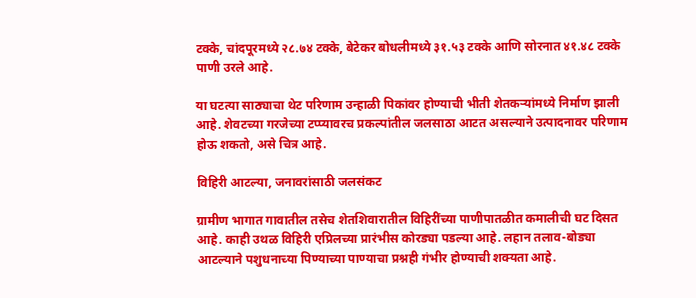टक्के, चांदपूरमध्ये २८.७४ टक्के, बेटेकर बोधलीमध्ये ३१.५३ टक्के आणि सोरनात ४१.४८ टक्के पाणी उरले आहे.

या घटत्या साठ्याचा थेट परिणाम उन्हाळी पिकांवर होण्याची भीती शेतकऱ्यांमध्ये निर्माण झाली आहे. शेवटच्या गरजेच्या टप्प्यावरच प्रकल्पांतील जलसाठा आटत असल्याने उत्पादनावर परिणाम होऊ शकतो, असे चित्र आहे.

विहिरी आटल्या, जनावरांसाठी जलसंकट

ग्रामीण भागात गावातील तसेच शेतशिवारातील विहिरींच्या पाणीपातळीत कमालीची घट दिसत आहे. काही उथळ विहिरी एप्रिलच्या प्रारंभीस कोरड्या पडल्या आहे. लहान तलाव-बोड्या आटल्याने पशुधनाच्या पिण्याच्या पाण्याचा प्रश्नही गंभीर होण्याची शक्यता आहे.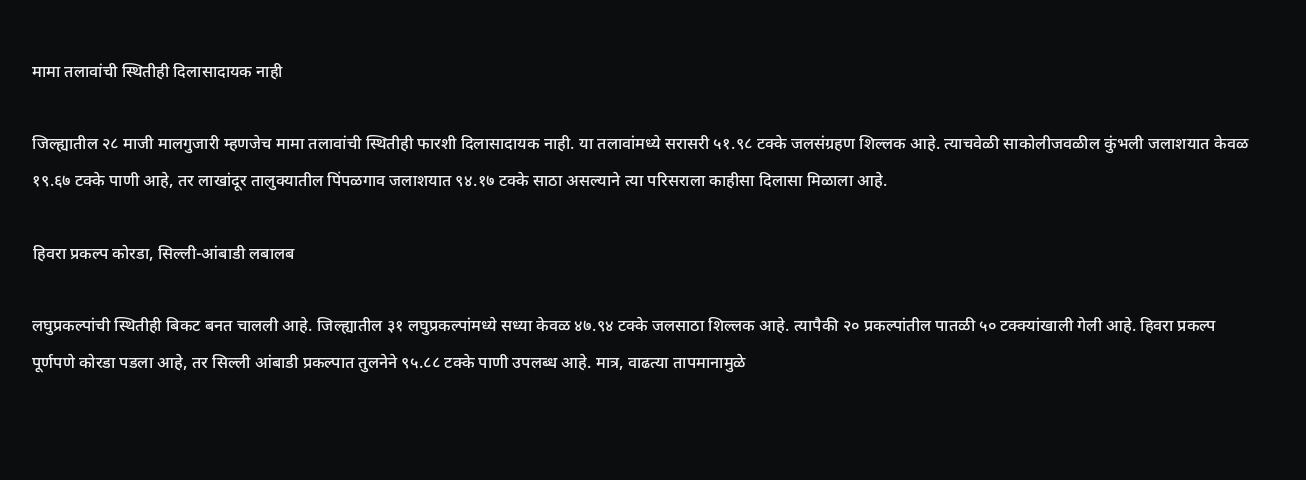मामा तलावांची स्थितीही दिलासादायक नाही

जिल्ह्यातील २८ माजी मालगुजारी म्हणजेच मामा तलावांची स्थितीही फारशी दिलासादायक नाही. या तलावांमध्ये सरासरी ५१.९८ टक्के जलसंग्रहण शिल्लक आहे. त्याचवेळी साकोलीजवळील कुंभली जलाशयात केवळ १९.६७ टक्के पाणी आहे, तर लाखांदूर तालुक्यातील पिंपळगाव जलाशयात ९४.१७ टक्के साठा असल्याने त्या परिसराला काहीसा दिलासा मिळाला आहे.

हिवरा प्रकल्प कोरडा, सिल्ली-आंबाडी लबालब

लघुप्रकल्पांची स्थितीही बिकट बनत चालली आहे. जिल्ह्यातील ३१ लघुप्रकल्पांमध्ये सध्या केवळ ४७.९४ टक्के जलसाठा शिल्लक आहे. त्यापैकी २० प्रकल्पांतील पातळी ५० टक्क्यांखाली गेली आहे. हिवरा प्रकल्प पूर्णपणे कोरडा पडला आहे, तर सिल्ली आंबाडी प्रकल्पात तुलनेने ९५.८८ टक्के पाणी उपलब्ध आहे. मात्र, वाढत्या तापमानामुळे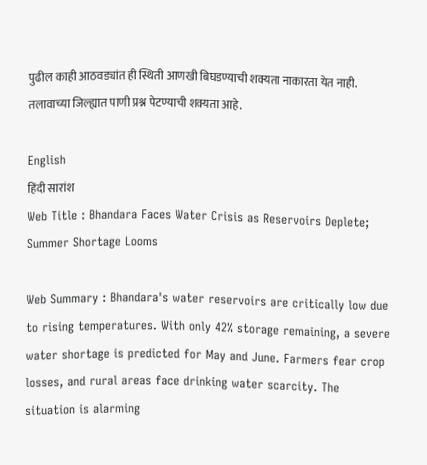पुढील काही आठवड्यांत ही स्थिती आणखी बिघडण्याची शक्यता नाकारता येत नाही. तलावाच्या जिल्ह्यात पाणी प्रश्न पेटण्याची शक्यता आहे.

English
हिंदी सारांश
Web Title : Bhandara Faces Water Crisis as Reservoirs Deplete; Summer Shortage Looms

Web Summary : Bhandara's water reservoirs are critically low due to rising temperatures. With only 42% storage remaining, a severe water shortage is predicted for May and June. Farmers fear crop losses, and rural areas face drinking water scarcity. The situation is alarming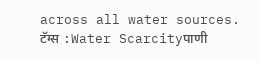across all water sources.
टॅग्स :Water Scarcityपाणी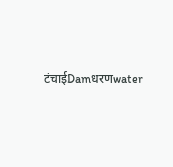टंचाईDamधरणwater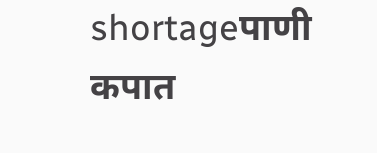shortageपाणी कपात